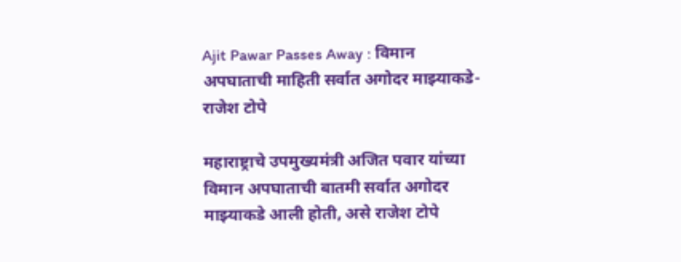Ajit Pawar Passes Away : विमान अपघाताची माहिती सर्वात अगोदर माझ्याकडे- राजेश टोपे

महाराष्ट्राचे उपमुख्यमंत्री अजित पवार यांच्या विमान अपघाताची बातमी सर्वात अगोदर माझ्याकडे आली होती, असे राजेश टोपे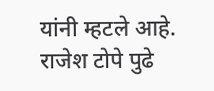यांनी म्हटले आहे. राजेश टोपे पुढे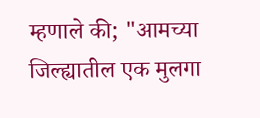म्हणाले की; "आमच्या जिल्ह्यातील एक मुलगा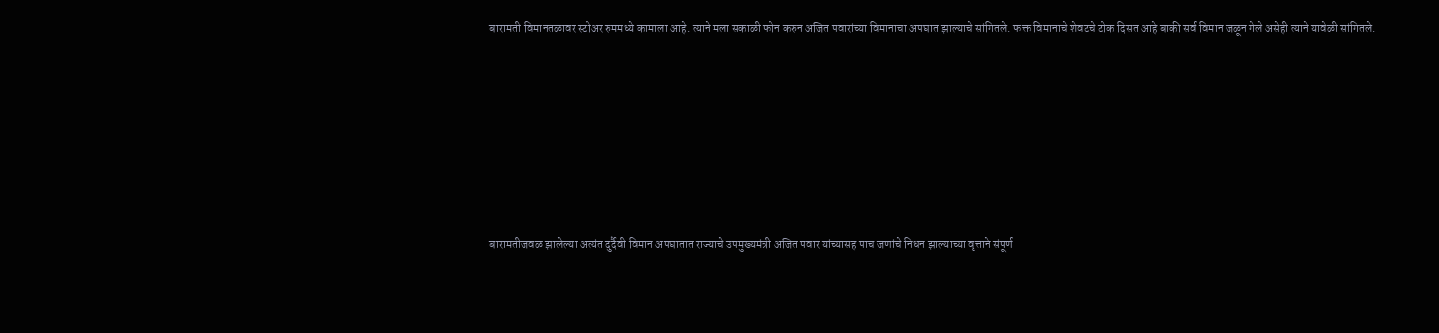बारामती विमानतळावर स्टोअर रुममध्ये कामाला आहे. त्याने मला सकाळी फोन करुन अजित पवारांच्या विमानाचा अपघात झाल्याचे सांगितले. फक्त विमानाचे शेवटचे टोक दिसत आहे बाकी सर्व विमान जळून गेले असेही त्याने यावेळी सांगितले.







बारामतीजवळ झालेल्या अत्यंत दुर्दैवी विमान अपघातात राज्याचे उपमुख्यमंत्री अजित पवार यांच्यासह पाच जणांचे निधन झाल्याच्या वृत्ताने संपूर्ण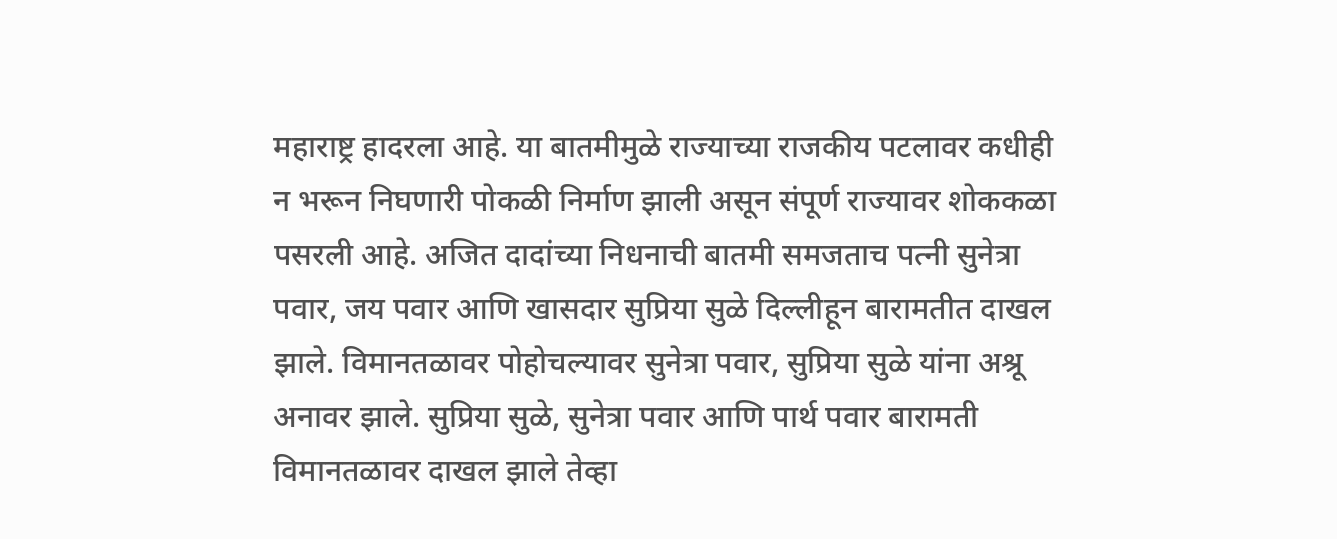महाराष्ट्र हादरला आहे. या बातमीमुळे राज्याच्या राजकीय पटलावर कधीही न भरून निघणारी पोकळी निर्माण झाली असून संपूर्ण राज्यावर शोककळा पसरली आहे. अजित दादांच्या निधनाची बातमी समजताच पत्नी सुनेत्रा पवार, जय पवार आणि खासदार सुप्रिया सुळे दिल्लीहून बारामतीत दाखल झाले. विमानतळावर पोहोचल्यावर सुनेत्रा पवार, सुप्रिया सुळे यांना अश्रू अनावर झाले. सुप्रिया सुळे, सुनेत्रा पवार आणि पार्थ पवार बारामती विमानतळावर दाखल झाले तेव्हा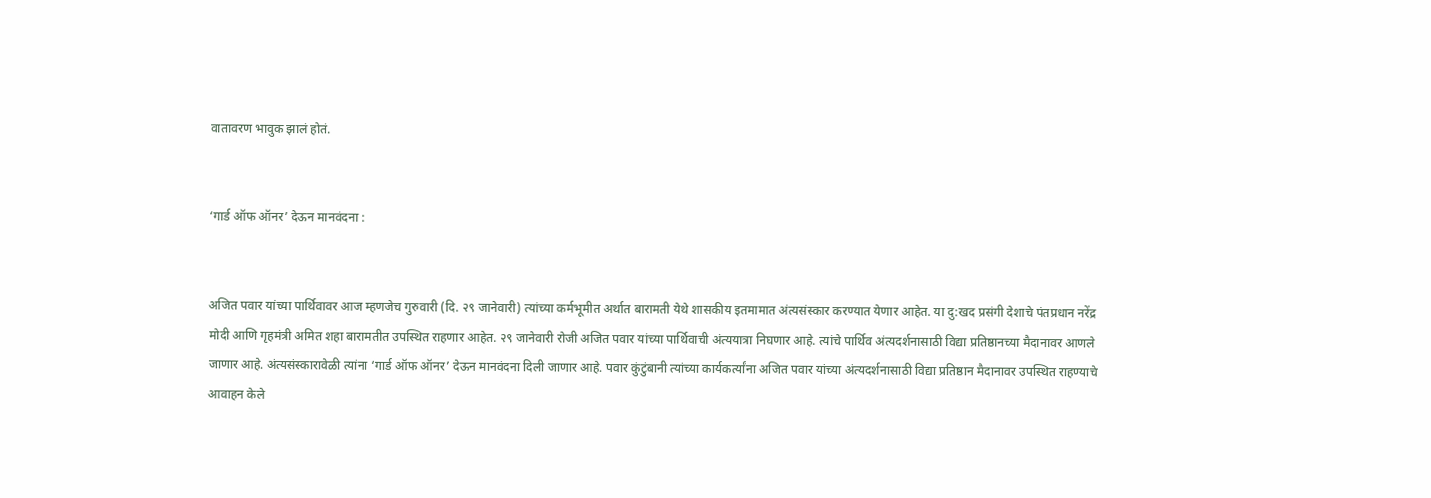वातावरण भावुक झालं होतं.


‘गार्ड ऑफ ऑनर’ देऊन मानवंदना :


अजित पवार यांच्या पार्थिवावर आज म्हणजेच गुरुवारी (दि. २९ जानेवारी) त्यांच्या कर्मभूमीत अर्थात बारामती येथे शासकीय इतमामात अंत्यसंस्कार करण्यात येणार आहेत. या दु:खद प्रसंगी देशाचे पंतप्रधान नरेंद्र मोदी आणि गृहमंत्री अमित शहा बारामतीत उपस्थित राहणार आहेत. २९ जानेवारी रोजी अजित पवार यांच्या पार्थिवाची अंत्ययात्रा निघणार आहे. त्यांचे पार्थिव अंत्यदर्शनासाठी विद्या प्रतिष्ठानच्या मैदानावर आणले जाणार आहे. अंत्यसंस्कारावेळी त्यांना ‘गार्ड ऑफ ऑनर’ देऊन मानवंदना दिली जाणार आहे. पवार कुंटुंबानी त्यांच्या कार्यकर्त्यांना अजित पवार यांच्या अंत्यदर्शनासाठी विद्या प्रतिष्ठान मैदानावर उपस्थित राहण्याचे आवाहन केले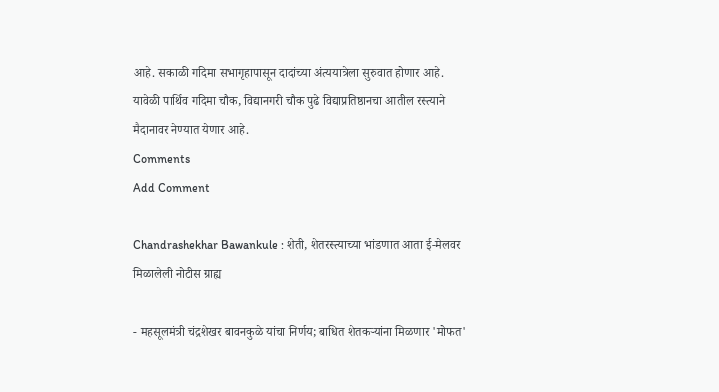आहे. सकाळी गदिमा सभागृहापासून दादांच्या अंत्ययात्रेला सुरुवात होणार आहे. यावेळी पार्थिव गदिमा चौक, विद्यानगरी चौक पुढे विद्याप्रतिष्ठानचा आतील रस्त्याने मैदानावर नेण्यात येणार आहे.
Comments
Add Comment

Chandrashekhar Bawankule : शेती, शेतरस्त्याच्या भांडणात आता ई-मेलवर मिळालेली नोटीस ग्राह्य

- महसूलमंत्री चंद्रशेखर बावनकुळे यांचा निर्णय; बाधित शेतकऱ्यांना मिळणार 'मोफत'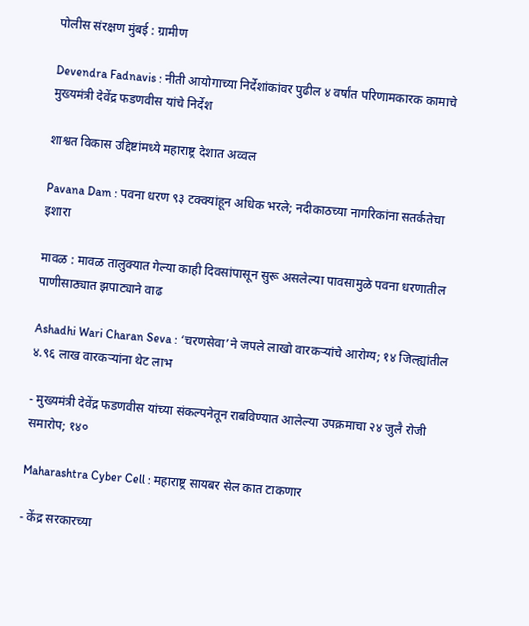पोलीस संरक्षण मुंबई : ग्रामीण

Devendra Fadnavis : नीती आयोगाच्या निर्देशांकांवर पुढील ४ वर्षांत परिणामकारक कामाचे मुख्यमंत्री देवेंद्र फडणवीस यांचे निर्देश

शाश्वत विकास उद्दिष्टांमध्ये महाराष्ट्र देशात अव्वल

Pavana Dam : पवना धरण ९३ टक्क्यांहून अधिक भरले; नदीकाठच्या नागरिकांना सतर्कतेचा इशारा

मावळ : मावळ तालुक्यात गेल्या काही दिवसांपासून सुरू असलेल्या पावसामुळे पवना धरणातील पाणीसाठ्यात झपाट्याने वाढ

Ashadhi Wari Charan Seva : ‘चरणसेवा’ने जपले लाखो वारकऱ्यांचे आरोग्य; १४ जिल्ह्यांतील ४.९६ लाख वारकऱ्यांना थेट लाभ

- मुख्यमंत्री देवेंद्र फडणवीस यांच्या संकल्पनेतून राबविण्यात आलेल्या उपक्रमाचा २४ जुलै रोजी समारोप; १४०

Maharashtra Cyber Cell : महाराष्ट्र सायबर सेल कात टाकणार

- केंद्र सरकारच्या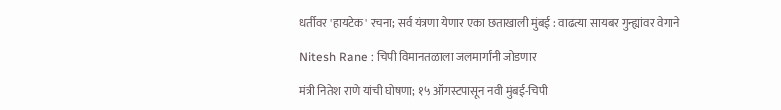धर्तीवर 'हायटेक' रचना; सर्व यंत्रणा येणार एका छताखाली मुंबई : वाढत्या सायबर गुन्ह्यांवर वेगाने

Nitesh Rane : चिपी विमानतळाला जलमार्गांनी जोडणार

मंत्री नितेश राणे यांची घोषणा; १५ ऑगस्टपासून नवी मुंबई-चिपी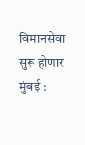विमानसेवा सुरू होणार मुंबई :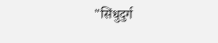"सिंधुदुर्ग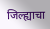जिल्ह्याचा